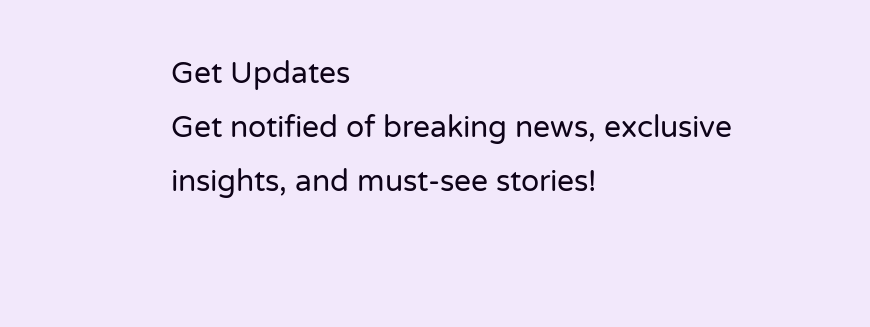Get Updates
Get notified of breaking news, exclusive insights, and must-see stories!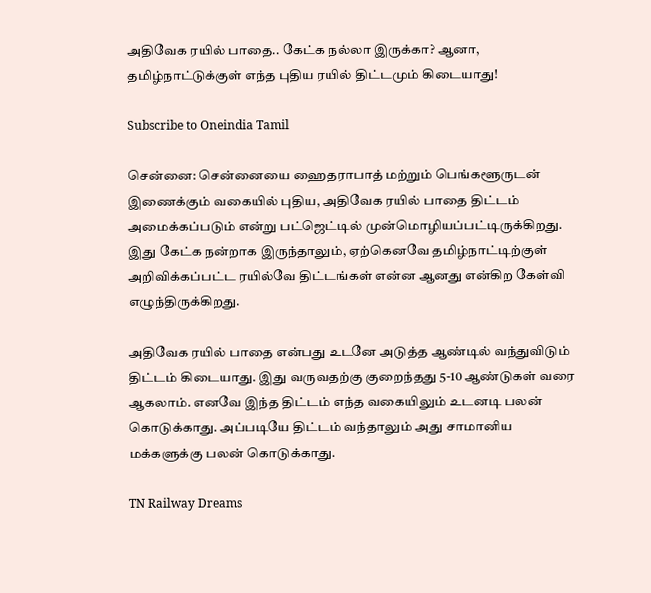அதிவேக ரயில் பாதை.. கேட்க நல்லா இருக்கா? ஆனா, தமிழ்நாட்டுக்குள் எந்த புதிய ரயில் திட்டமும் கிடையாது!

Subscribe to Oneindia Tamil

சென்னை: சென்னையை ஹைதராபாத் மற்றும் பெங்களூருடன் இணைக்கும் வகையில் புதிய, அதிவேக ரயில் பாதை திட்டம் அமைக்கப்படும் என்று பட்ஜெட்டில் முன்மொழியப்பட்டிருக்கிறது. இது கேட்க நன்றாக இருந்தாலும், ஏற்கெனவே தமிழ்நாட்டிற்குள் அறிவிக்கப்பட்ட ரயில்வே திட்டங்கள் என்ன ஆனது என்கிற கேள்வி எழுந்திருக்கிறது.

அதிவேக ரயில் பாதை என்பது உடனே அடுத்த ஆண்டில் வந்துவிடும் திட்டம் கிடையாது. இது வருவதற்கு குறைந்தது 5-10 ஆண்டுகள் வரை ஆகலாம். எனவே இந்த திட்டம் எந்த வகையிலும் உடனடி பலன் கொடுக்காது. அப்படியே திட்டம் வந்தாலும் அது சாமானிய மக்களுக்கு பலன் கொடுக்காது.

TN Railway Dreams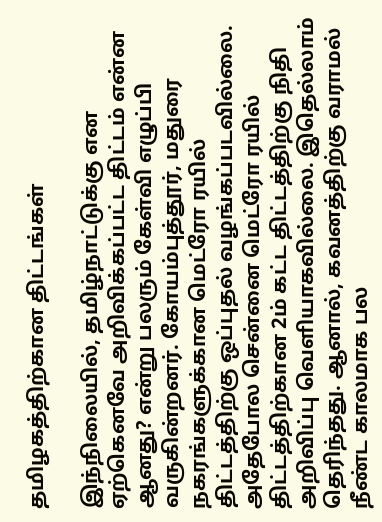தமிழகத்திற்கான திட்டங்கள்

இந்நிலையில், தமிழ்நாட்டுக்கு என ஏற்கெனவே அறிவிக்கப்பட்ட திட்டம் என்ன ஆனது? என்று பலரும் கேள்வி எழுப்பி வருகின்றனர். கோயம்புத்தூர், மதுரை நகரங்களுக்கான மெட்ரோ ரயில் திட்டத்திற்கு ஒப்புதல் வழங்கப்படவில்லை. அதேபோல சென்னை மெட்ரோ ரயில் திட்டத்திற்கான 2ம் கட்ட திட்டத்திற்கு நிதி அறிவிப்பு வெளியாகவில்லை. இதெல்லாம் தெரிந்தது. ஆனால், கவனத்திற்கு வராமல் நீண்ட காலமாக பல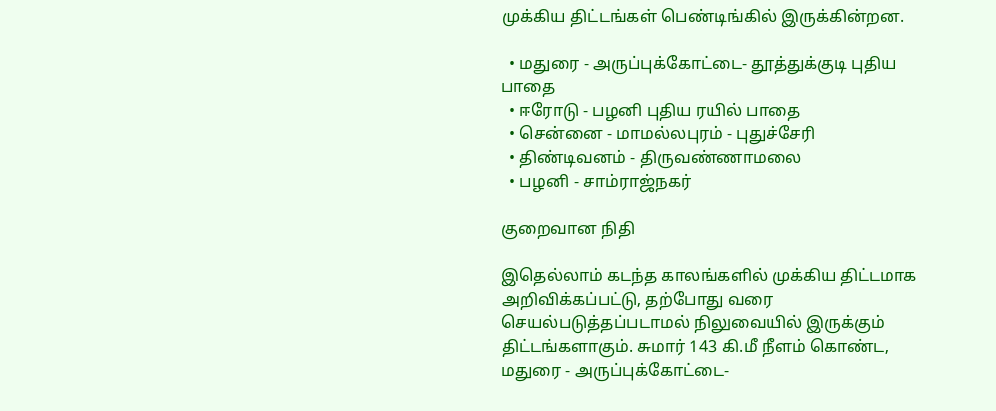முக்கிய திட்டங்கள் பெண்டிங்கில் இருக்கின்றன.

  • மதுரை - அருப்புக்கோட்டை- தூத்துக்குடி புதிய பாதை
  • ஈரோடு - பழனி புதிய ரயில் பாதை
  • சென்னை - மாமல்லபுரம் - புதுச்சேரி
  • திண்டிவனம் - திருவண்ணாமலை
  • பழனி - சாம்ராஜ்நகர்

குறைவான நிதி

இதெல்லாம் கடந்த காலங்களில் முக்கிய திட்டமாக அறிவிக்கப்பட்டு, தற்போது வரை செயல்படுத்தப்படாமல் நிலுவையில் இருக்கும் திட்டங்களாகும். சுமார் 143 கி.மீ நீளம் கொண்ட, மதுரை - அருப்புக்கோட்டை-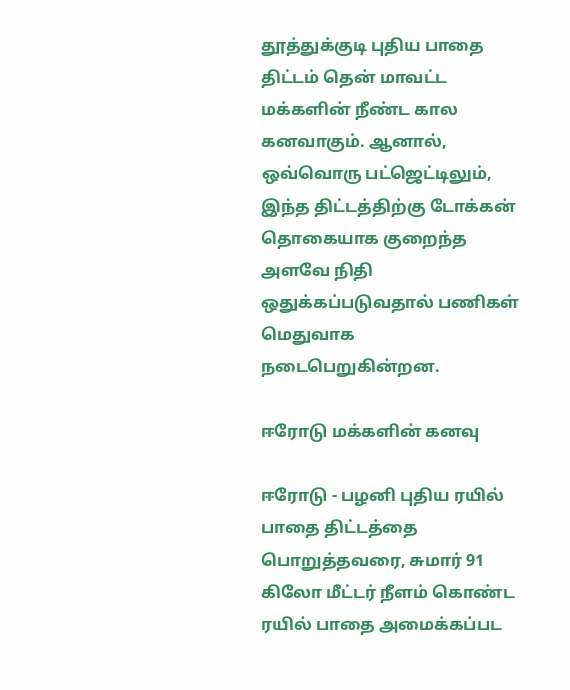தூத்துக்குடி புதிய பாதை திட்டம் தென் மாவட்ட மக்களின் நீண்ட கால கனவாகும். ஆனால், ஒவ்வொரு பட்ஜெட்டிலும், இந்த திட்டத்திற்கு டோக்கன் தொகையாக குறைந்த அளவே நிதி ஒதுக்கப்படுவதால் பணிகள் மெதுவாக நடைபெறுகின்றன.

ஈரோடு மக்களின் கனவு

ஈரோடு - பழனி புதிய ரயில் பாதை திட்டத்தை பொறுத்தவரை, சுமார் 91 கிலோ மீட்டர் நீளம் கொண்ட ரயில் பாதை அமைக்கப்பட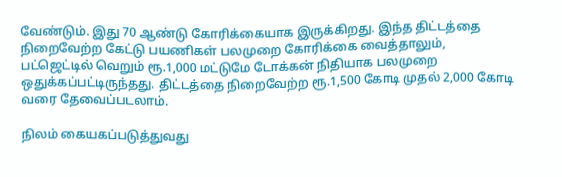வேண்டும். இது 70 ஆண்டு கோரிக்கையாக இருக்கிறது. இந்த திட்டத்தை நிறைவேற்ற கேட்டு பயணிகள் பலமுறை கோரிக்கை வைத்தாலும், பட்ஜெட்டில் வெறும் ரூ.1,000 மட்டுமே டோக்கன் நிதியாக பலமுறை ஒதுக்கப்பட்டிருந்தது. திட்டத்தை நிறைவேற்ற ரூ.1,500 கோடி முதல் 2,000 கோடி வரை தேவைப்படலாம்.

நிலம் கையகப்படுத்துவது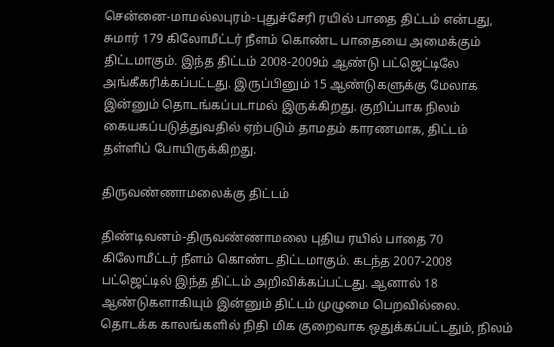சென்னை-மாமல்லபுரம்-புதுச்சேரி ரயில் பாதை திட்டம் என்பது, சுமார் 179 கிலோமீட்டர் நீளம் கொண்ட பாதையை அமைக்கும் திட்டமாகும். இந்த திட்டம் 2008-2009ம் ஆண்டு பட்ஜெட்டிலே அங்கீகரிக்கப்பட்டது. இருப்பினும் 15 ஆண்டுகளுக்கு மேலாக இன்னும் தொடங்கப்படாமல் இருக்கிறது. குறிப்பாக நிலம் கையகப்படுத்துவதில் ஏற்படும் தாமதம் காரணமாக, திட்டம் தள்ளிப் போயிருக்கிறது.

திருவண்ணாமலைக்கு திட்டம்

திண்டிவனம்-திருவண்ணாமலை புதிய ரயில் பாதை 70 கிலோமீட்டர் நீளம் கொண்ட திட்டமாகும். கடந்த 2007-2008 பட்ஜெட்டில் இந்த திட்டம் அறிவிக்கப்பட்டது. ஆனால் 18 ஆண்டுகளாகியும் இன்னும் திட்டம் முழுமை பெறவில்லை. தொடக்க காலங்களில் நிதி மிக குறைவாக ஒதுக்கப்பட்டதும், நிலம்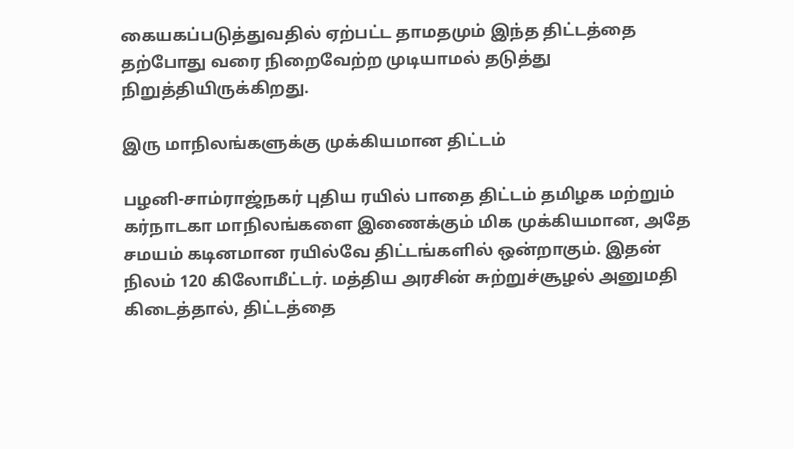கையகப்படுத்துவதில் ஏற்பட்ட தாமதமும் இந்த திட்டத்தை தற்போது வரை நிறைவேற்ற முடியாமல் தடுத்து நிறுத்தியிருக்கிறது.

இரு மாநிலங்களுக்கு முக்கியமான திட்டம்

பழனி-சாம்ராஜ்நகர் புதிய ரயில் பாதை திட்டம் தமிழக மற்றும் கர்நாடகா மாநிலங்களை இணைக்கும் மிக முக்கியமான, அதே சமயம் கடினமான ரயில்வே திட்டங்களில் ஒன்றாகும். இதன் நிலம் 120 கிலோமீட்டர். மத்திய அரசின் சுற்றுச்சூழல் அனுமதி கிடைத்தால், திட்டத்தை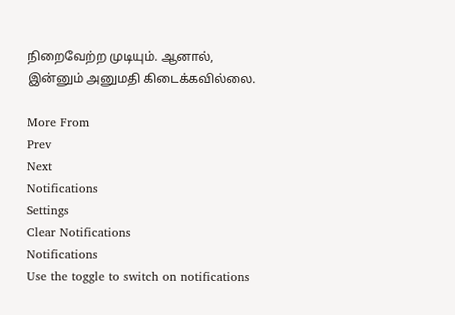நிறைவேற்ற முடியும். ஆனால், இன்னும் அனுமதி கிடைக்கவில்லை.

More From
Prev
Next
Notifications
Settings
Clear Notifications
Notifications
Use the toggle to switch on notifications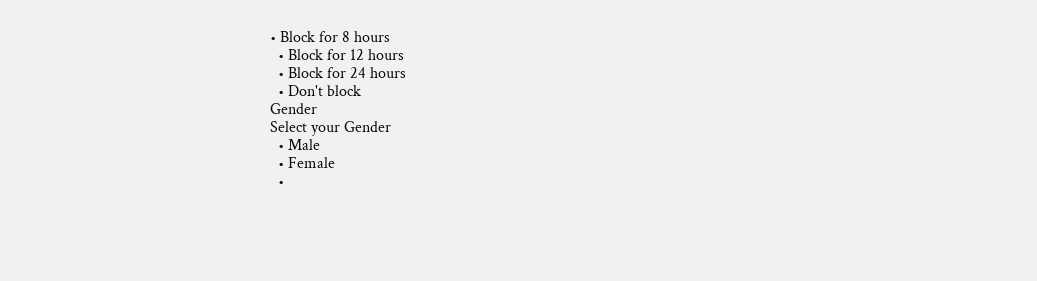• Block for 8 hours
  • Block for 12 hours
  • Block for 24 hours
  • Don't block
Gender
Select your Gender
  • Male
  • Female
  •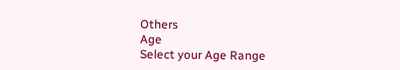Others
Age
Select your Age Range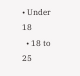• Under 18
  • 18 to 25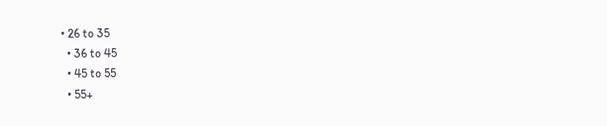• 26 to 35
  • 36 to 45
  • 45 to 55
  • 55+